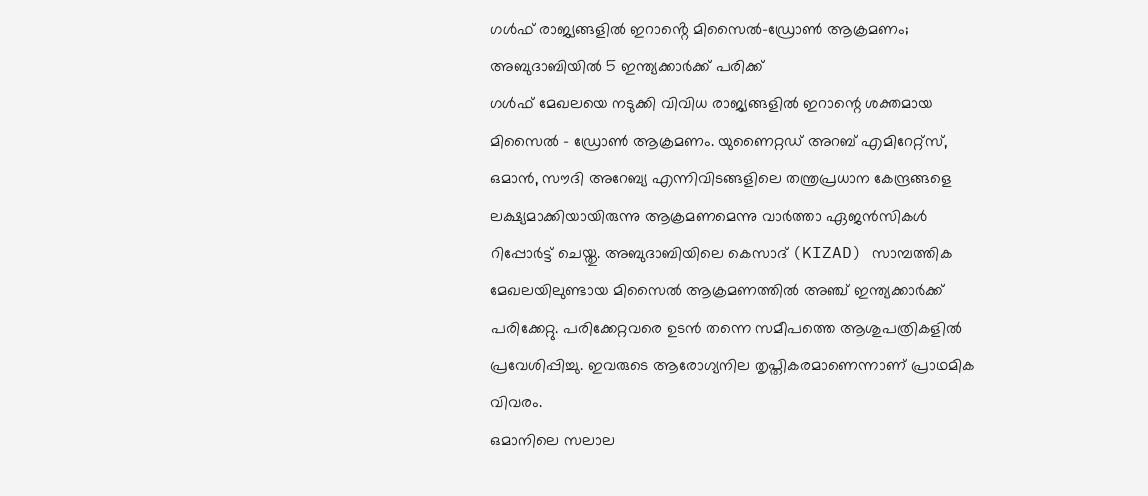ഗൾഫ് രാജ്യങ്ങളിൽ ഇറാൻ്റെ മിസൈൽ-ഡ്രോൺ ആക്രമണം; അബുദാബിയിൽ 5 ഇന്ത്യക്കാർക്ക് പരിക്ക്
ഗൾഫ് മേഖലയെ നടുക്കി വിവിധ രാജ്യങ്ങളിൽ ഇറാന്റെ ശക്തമായ മിസൈൽ – ഡ്രോൺ ആക്രമണം. യുണൈറ്റഡ് അറബ് എമിറേറ്റ്സ്, ഒമാൻ, സൗദി അറേബ്യ എന്നിവിടങ്ങളിലെ തന്ത്രപ്രധാന കേന്ദ്രങ്ങളെ ലക്ഷ്യമാക്കിയായിരുന്നു ആക്രമണമെന്നു വാർത്താ ഏജൻസികൾ റിപ്പോർട്ട് ചെയ്തു. അബുദാബിയിലെ കെസാദ് (KIZAD) സാമ്പത്തിക മേഖലയിലുണ്ടായ മിസൈൽ ആക്രമണത്തിൽ അഞ്ച് ഇന്ത്യക്കാർക്ക് പരിക്കേറ്റു. പരിക്കേറ്റവരെ ഉടൻ തന്നെ സമീപത്തെ ആശുപത്രികളിൽ പ്രവേശിപ്പിച്ചു. ഇവരുടെ ആരോഗ്യനില തൃപ്തികരമാണെന്നാണ് പ്രാഥമിക വിവരം.
ഒമാനിലെ സലാല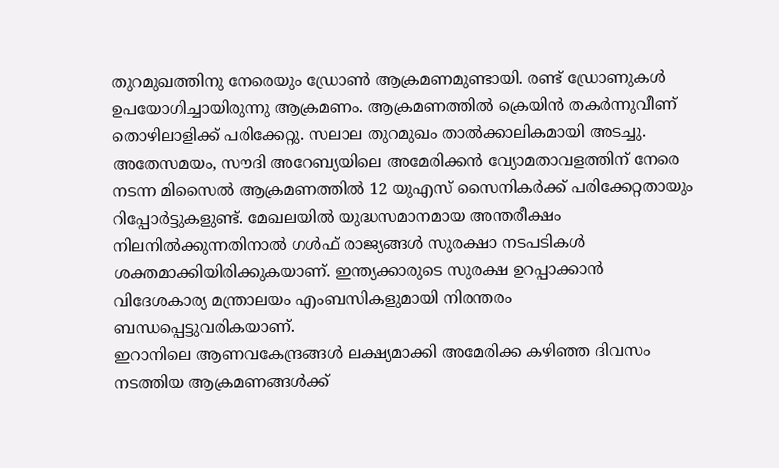തുറമുഖത്തിനു നേരെയും ഡ്രോൺ ആക്രമണമുണ്ടായി. രണ്ട് ഡ്രോണുകൾ ഉപയോഗിച്ചായിരുന്നു ആക്രമണം. ആക്രമണത്തിൽ ക്രെയിൻ തകർന്നുവീണ് തൊഴിലാളിക്ക് പരിക്കേറ്റു. സലാല തുറമുഖം താൽക്കാലികമായി അടച്ചു. അതേസമയം, സൗദി അറേബ്യയിലെ അമേരിക്കൻ വ്യോമതാവളത്തിന് നേരെ നടന്ന മിസൈൽ ആക്രമണത്തിൽ 12 യുഎസ് സൈനികർക്ക് പരിക്കേറ്റതായും റിപ്പോർട്ടുകളുണ്ട്. മേഖലയിൽ യുദ്ധസമാനമായ അന്തരീക്ഷം നിലനിൽക്കുന്നതിനാൽ ഗൾഫ് രാജ്യങ്ങൾ സുരക്ഷാ നടപടികൾ ശക്തമാക്കിയിരിക്കുകയാണ്. ഇന്ത്യക്കാരുടെ സുരക്ഷ ഉറപ്പാക്കാൻ വിദേശകാര്യ മന്ത്രാലയം എംബസികളുമായി നിരന്തരം ബന്ധപ്പെട്ടുവരികയാണ്.
ഇറാനിലെ ആണവകേന്ദ്രങ്ങൾ ലക്ഷ്യമാക്കി അമേരിക്ക കഴിഞ്ഞ ദിവസം നടത്തിയ ആക്രമണങ്ങൾക്ക്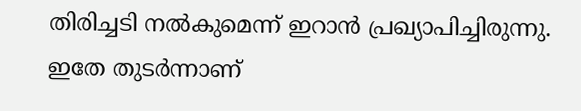തിരിച്ചടി നൽകുമെന്ന് ഇറാൻ പ്രഖ്യാപിച്ചിരുന്നു. ഇതേ തുടർന്നാണ്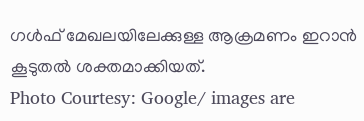ഗൾഫ് മേഖലയിലേക്കുള്ള ആക്രമണം ഇറാൻ കൂടുതൽ ശക്തമാക്കിയത്.
Photo Courtesy: Google/ images are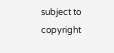subject to copyright